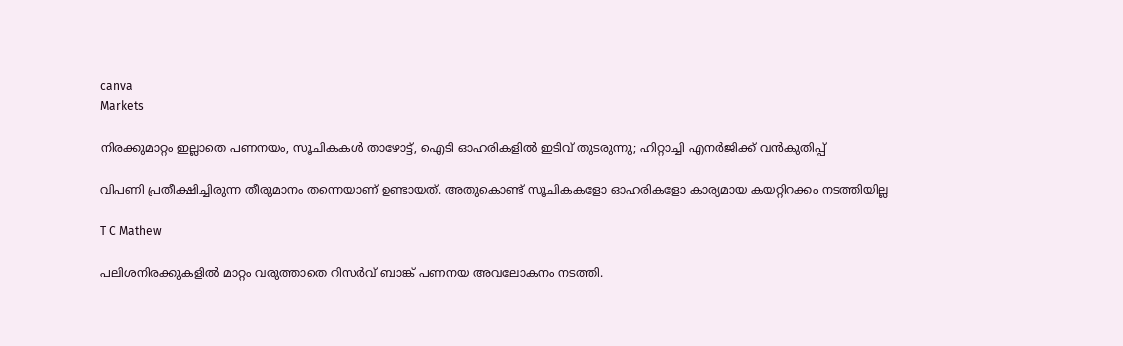canva
Markets

നിരക്കുമാറ്റം ഇല്ലാതെ പണനയം, സൂചികകള്‍ താഴോട്ട്, ഐടി ഓഹരികളില്‍ ഇടിവ് തുടരുന്നു; ഹിറ്റാച്ചി എനര്‍ജിക്ക് വന്‍കുതിപ്പ്

വിപണി പ്രതീക്ഷിച്ചിരുന്ന തീരുമാനം തന്നെയാണ് ഉണ്ടായത്. അതുകൊണ്ട് സൂചികകളോ ഓഹരികളോ കാര്യമായ കയറ്റിറക്കം നടത്തിയില്ല

T C Mathew

പലിശനിരക്കുകളില്‍ മാറ്റം വരുത്താതെ റിസര്‍വ് ബാങ്ക് പണനയ അവലോകനം നടത്തി.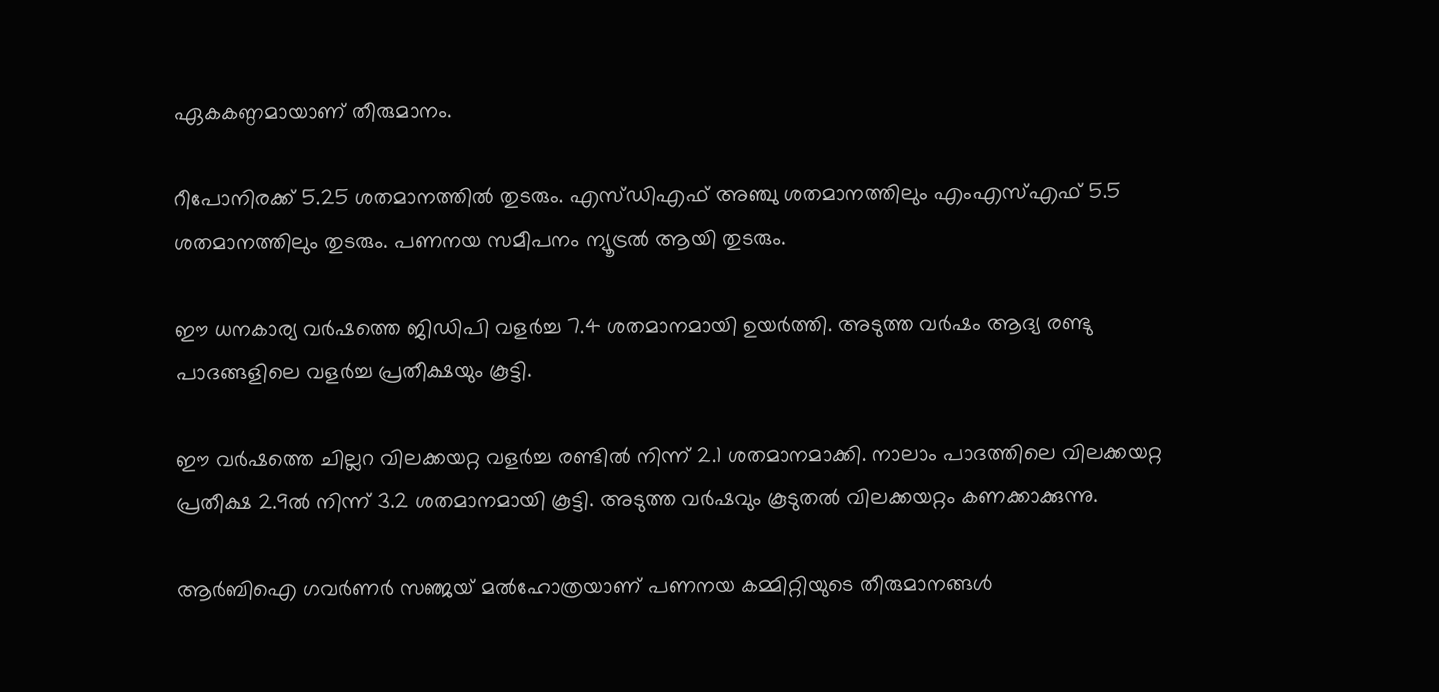ഏകകണ്ഠമായാണ് തീരുമാനം.

റീപോനിരക്ക് 5.25 ശതമാനത്തില്‍ തുടരും. എസ്ഡിഎഫ് അഞ്ചു ശതമാനത്തിലും എംഎസ്എഫ് 5.5 ശതമാനത്തിലും തുടരും. പണനയ സമീപനം ന്യൂട്രല്‍ ആയി തുടരും.

ഈ ധനകാര്യ വര്‍ഷത്തെ ജിഡിപി വളര്‍ച്ച 7.4 ശതമാനമായി ഉയര്‍ത്തി. അടുത്ത വര്‍ഷം ആദ്യ രണ്ടു പാദങ്ങളിലെ വളര്‍ച്ച പ്രതീക്ഷയും കൂട്ടി.

ഈ വര്‍ഷത്തെ ചില്ലറ വിലക്കയറ്റ വളര്‍ച്ച രണ്ടില്‍ നിന്ന് 2.1 ശതമാനമാക്കി. നാലാം പാദത്തിലെ വിലക്കയറ്റ പ്രതീക്ഷ 2.9ല്‍ നിന്ന് 3.2 ശതമാനമായി കൂട്ടി. അടുത്ത വര്‍ഷവും കൂടുതല്‍ വിലക്കയറ്റം കണക്കാക്കുന്നു.

ആര്‍ബിഐ ഗവര്‍ണര്‍ സഞ്ജയ് മല്‍ഹോത്രയാണ് പണനയ കമ്മിറ്റിയുടെ തീരുമാനങ്ങള്‍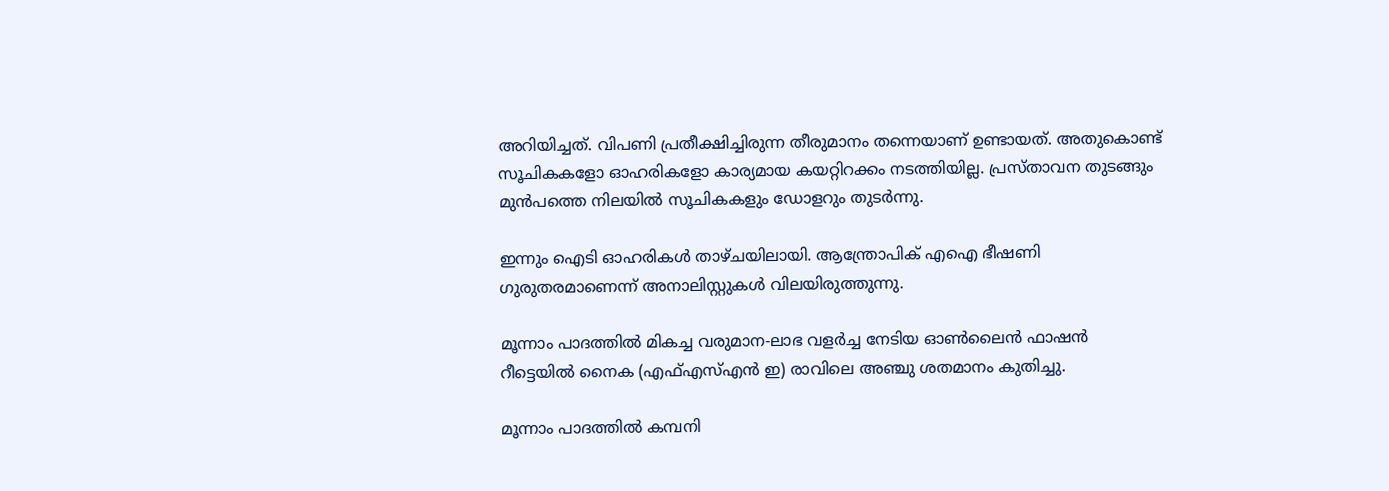അറിയിച്ചത്. വിപണി പ്രതീക്ഷിച്ചിരുന്ന തീരുമാനം തന്നെയാണ് ഉണ്ടായത്. അതുകൊണ്ട് സൂചികകളോ ഓഹരികളോ കാര്യമായ കയറ്റിറക്കം നടത്തിയില്ല. പ്രസ്താവന തുടങ്ങും മുന്‍പത്തെ നിലയില്‍ സൂചികകളും ഡോളറും തുടര്‍ന്നു.

ഇന്നും ഐടി ഓഹരികള്‍ താഴ്ചയിലായി. ആന്ത്രോപിക് എഐ ഭീഷണി ഗുരുതരമാണെന്ന് അനാലിസ്റ്റുകള്‍ വിലയിരുത്തുന്നു.

മൂന്നാം പാദത്തില്‍ മികച്ച വരുമാന-ലാഭ വളര്‍ച്ച നേടിയ ഓണ്‍ലൈന്‍ ഫാഷന്‍ റീട്ടെയില്‍ നൈക (എഫ്എസ്എന്‍ ഇ) രാവിലെ അഞ്ചു ശതമാനം കുതിച്ചു.

മൂന്നാം പാദത്തില്‍ കമ്പനി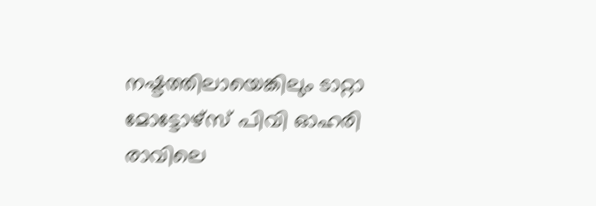നഷ്ടത്തിലായെങ്കിലും ടാറ്റാ മോട്ടോഴ്‌സ് പിവി ഓഹരി രാവിലെ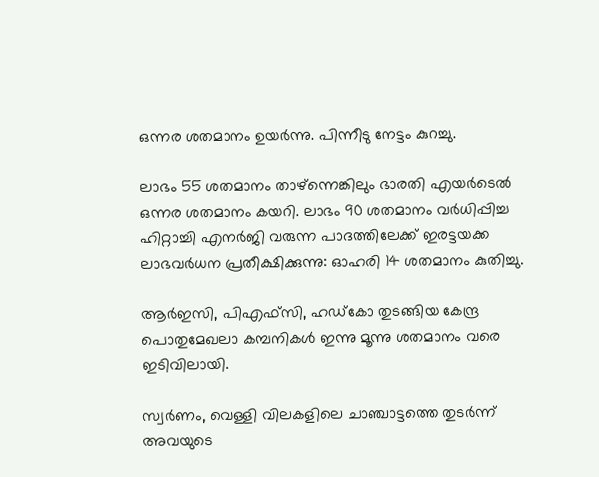ഒന്നര ശതമാനം ഉയര്‍ന്നു. പിന്നീടു നേട്ടം കുറച്ചു.

ലാഭം 55 ശതമാനം താഴ്‌ന്നെങ്കിലും ഭാരതി എയര്‍ടെല്‍ ഒന്നര ശതമാനം കയറി. ലാഭം 90 ശതമാനം വര്‍ധിപ്പിച്ച ഹിറ്റാച്ചി എനര്‍ജി വരുന്ന പാദത്തിലേക്ക് ഇരട്ടയക്ക ലാഭവര്‍ധന പ്രതീക്ഷിക്കുന്നു: ഓഹരി 14 ശതമാനം കുതിച്ചു.

ആര്‍ഇസി, പിഎഫ്‌സി, ഹഡ്‌കോ തുടങ്ങിയ കേന്ദ്ര പൊതുമേഖലാ കമ്പനികള്‍ ഇന്നു മൂന്നു ശതമാനം വരെ ഇടിവിലായി.

സ്വര്‍ണം, വെള്ളി വിലകളിലെ ചാഞ്ചാട്ടത്തെ തുടര്‍ന്ന് അവയുടെ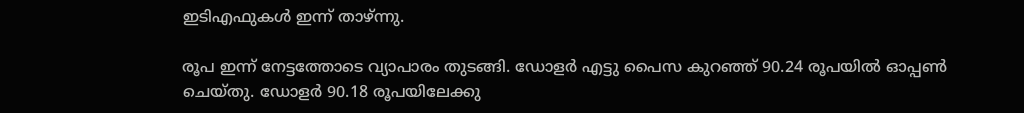ഇടിഎഫുകള്‍ ഇന്ന് താഴ്ന്നു.

രൂപ ഇന്ന് നേട്ടത്തോടെ വ്യാപാരം തുടങ്ങി. ഡോളര്‍ എട്ടു പൈസ കുറഞ്ഞ് 90.24 രൂപയില്‍ ഓപ്പണ്‍ ചെയ്തു. ഡോളര്‍ 90.18 രൂപയിലേക്കു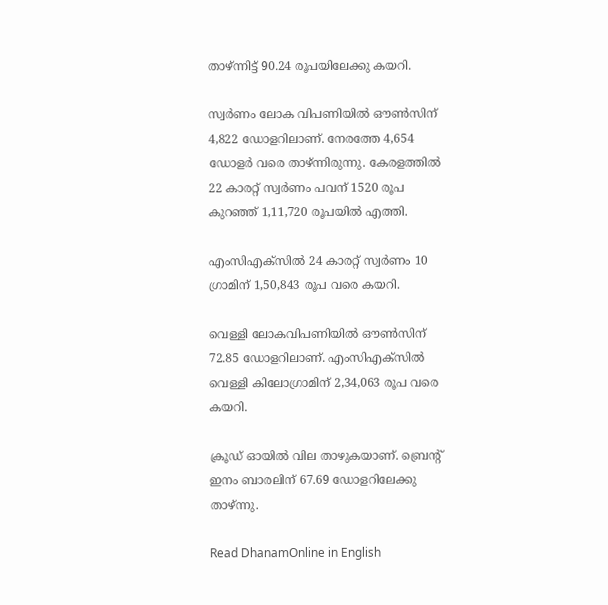താഴ്ന്നിട്ട് 90.24 രൂപയിലേക്കു കയറി.

സ്വര്‍ണം ലോക വിപണിയില്‍ ഔണ്‍സിന് 4,822 ഡോളറിലാണ്. നേരത്തേ 4,654 ഡോളര്‍ വരെ താഴ്ന്നിരുന്നു. കേരളത്തില്‍ 22 കാരറ്റ് സ്വര്‍ണം പവന് 1520 രൂപ കുറഞ്ഞ് 1,11,720 രൂപയില്‍ എത്തി.

എംസിഎക്‌സില്‍ 24 കാരറ്റ് സ്വര്‍ണം 10 ഗ്രാമിന് 1,50,843 രൂപ വരെ കയറി.

വെള്ളി ലോകവിപണിയില്‍ ഔണ്‍സിന് 72.85 ഡോളറിലാണ്. എംസിഎക്‌സില്‍ വെള്ളി കിലോഗ്രാമിന് 2,34,063 രൂപ വരെ കയറി.

ക്രൂഡ് ഓയില്‍ വില താഴുകയാണ്. ബ്രെന്റ് ഇനം ബാരലിന് 67.69 ഡോളറിലേക്കു താഴ്ന്നു.

Read DhanamOnline in English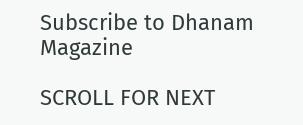Subscribe to Dhanam Magazine

SCROLL FOR NEXT